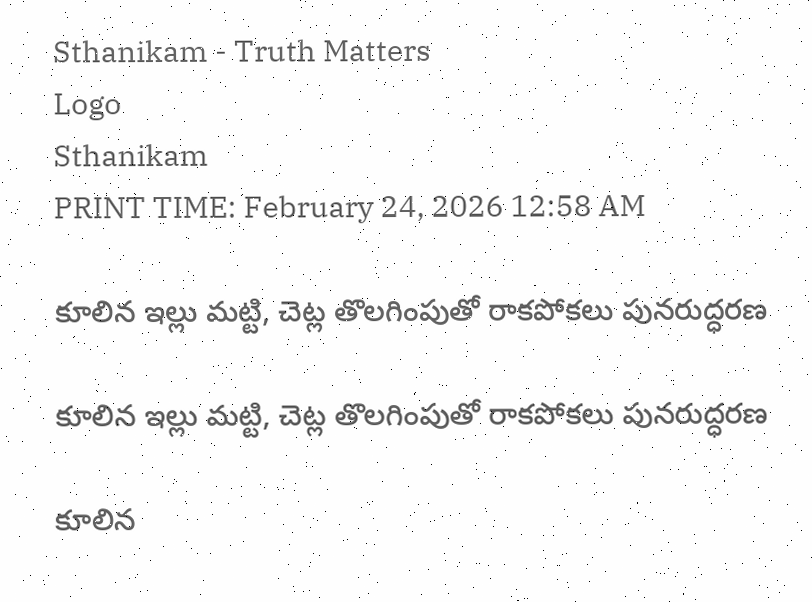Sthanikam - Truth Matters
Logo
Sthanikam
PRINT TIME: February 24, 2026 12:58 AM

కూలిన ఇల్లు మట్టి, చెట్ల తొలగింపుతో రాకపోకలు పునరుద్ధరణ

కూలిన ఇల్లు మట్టి, చెట్ల తొలగింపుతో రాకపోకలు పునరుద్ధరణ

కూలిన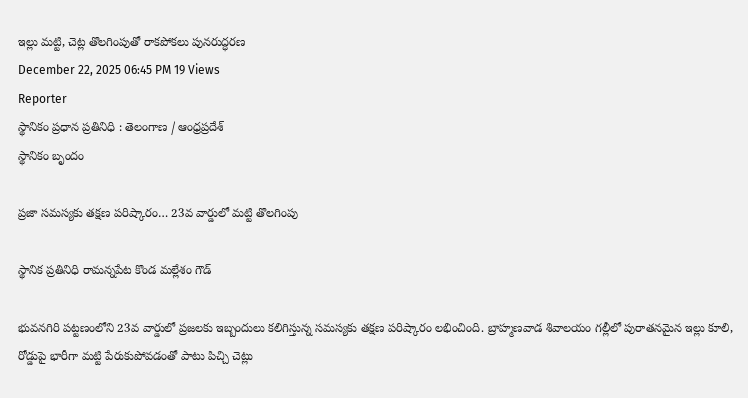ఇల్లు మట్టి, చెట్ల తొలగింపుతో రాకపోకలు పునరుద్ధరణ
December 22, 2025 06:45 PM 19 Views
Reporter
స్థానికం ప్రధాన ప్రతినిధి : తెలంగాణ / ఆంధ్రప్రదేశ్
స్థానికం బృందం

ప్రజా సమస్యకు తక్షణ పరిష్కారం… 23వ వార్డులో మట్టి తొలగింపు

స్థానిక ప్రతినిధి రామన్నపేట కొండ మల్లేశం గౌడ్

భువనగిరి పట్టణంలోని 23వ వార్డులో ప్రజలకు ఇబ్బందులు కలిగిస్తున్న సమస్యకు తక్షణ పరిష్కారం లభించింది. బ్రాహ్మణవాడ శివాలయం గల్లీలో పురాతనమైన ఇల్లు కూలి, రోడ్డుపై భారీగా మట్టి పేరుకుపోవడంతో పాటు పిచ్చి చెట్లు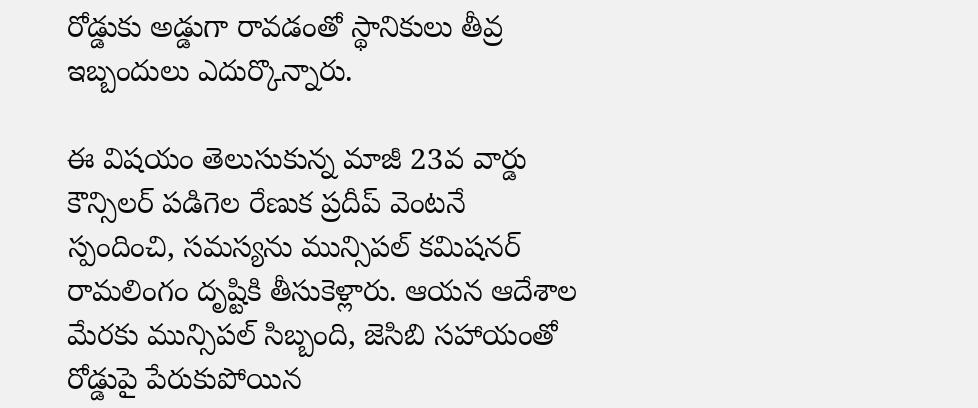రోడ్డుకు అడ్డుగా రావడంతో స్థానికులు తీవ్ర ఇబ్బందులు ఎదుర్కొన్నారు.

ఈ విషయం తెలుసుకున్న మాజీ 23వ వార్డు కౌన్సిలర్ పడిగెల రేణుక ప్రదీప్ వెంటనే స్పందించి, సమస్యను మున్సిపల్ కమిషనర్ రామలింగం దృష్టికి తీసుకెళ్లారు. ఆయన ఆదేశాల మేరకు మున్సిపల్ సిబ్బంది, జెసిబి సహాయంతో రోడ్డుపై పేరుకుపోయిన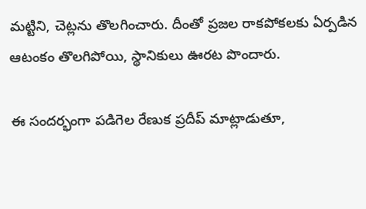మట్టిని, చెట్లను తొలగించారు. దీంతో ప్రజల రాకపోకలకు ఏర్పడిన ఆటంకం తొలగిపోయి, స్థానికులు ఊరట పొందారు.

ఈ సందర్భంగా పడిగెల రేణుక ప్రదీప్ మాట్లాడుతూ,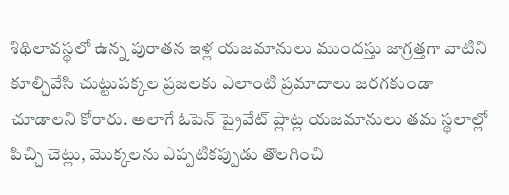శిథిలావస్థలో ఉన్న పురాతన ఇళ్ల యజమానులు ముందస్తు జాగ్రత్తగా వాటిని కూల్చివేసి చుట్టుపక్కల ప్రజలకు ఎలాంటి ప్రమాదాలు జరగకుండా చూడాలని కోరారు. అలాగే ఓపెన్ ప్రైవేట్ ప్లాట్ల యజమానులు తమ స్థలాల్లో పిచ్చి చెట్లు, మొక్కలను ఎప్పటికప్పుడు తొలగించి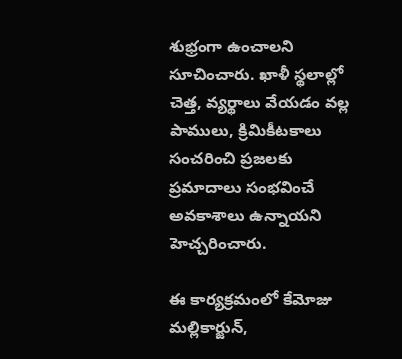శుభ్రంగా ఉంచాలని సూచించారు. ఖాళీ స్థలాల్లో చెత్త, వ్యర్థాలు వేయడం వల్ల పాములు, క్రిమికీటకాలు సంచరించి ప్రజలకు ప్రమాదాలు సంభవించే అవకాశాలు ఉన్నాయని హెచ్చరించారు.

ఈ కార్యక్రమంలో కేమోజు మల్లికార్జున్,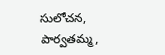సులోచన, పార్వతమ్మ,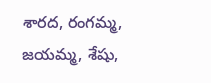శారద, రంగమ్మ, జయమ్మ, శేషు,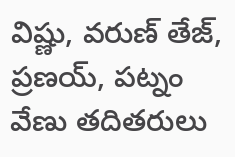విష్ణు, వరుణ్ తేజ్, ప్రణయ్, పట్నం వేణు తదితరులు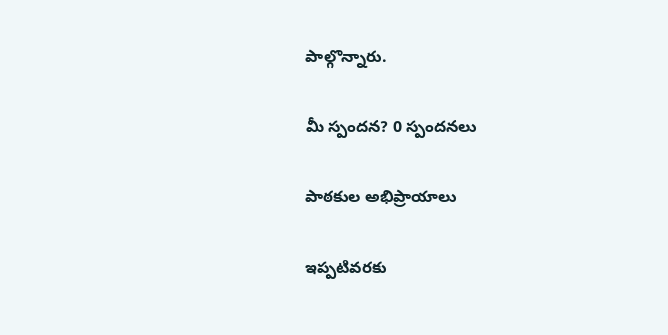పాల్గొన్నారు.

మీ స్పందన? 0 స్పందనలు

పాఠకుల అభిప్రాయాలు

ఇప్పటివరకు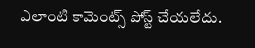ఎలాంటి కామెంట్స్ పోస్ట్ చేయలేదు.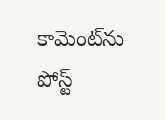కామెంట్‌ను పోస్ట్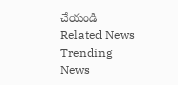చేయండి
Related News
Trending News